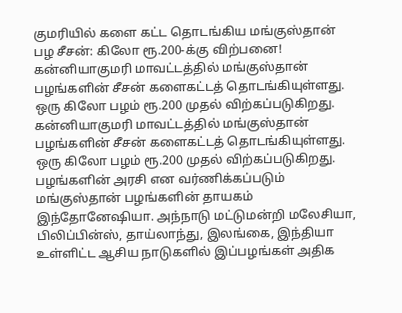குமரியில் களை கட்ட தொடங்கிய மங்குஸ்தான் பழ சீசன்: கிலோ ரூ.200-க்கு விற்பனை!
கன்னியாகுமரி மாவட்டத்தில் மங்குஸ்தான் பழங்களின் சீசன் களைகட்டத் தொடங்கியுள்ளது. ஒரு கிலோ பழம் ரூ.200 முதல் விற்கப்படுகிறது.
கன்னியாகுமரி மாவட்டத்தில் மங்குஸ்தான் பழங்களின் சீசன் களைகட்டத் தொடங்கியுள்ளது. ஒரு கிலோ பழம் ரூ.200 முதல் விற்கப்படுகிறது.
பழங்களின் அரசி என வர்ணிக்கப்படும் மங்குஸ்தான் பழங்களின் தாயகம் இந்தோனேஷியா. அந்நாடு மட்டுமன்றி மலேசியா, பிலிப்பின்ஸ், தாய்லாந்து, இலங்கை, இந்தியா உள்ளிட்ட ஆசிய நாடுகளில் இப்பழங்கள் அதிக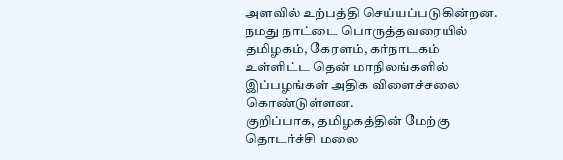அளவில் உற்பத்தி செய்யப்படுகின்றன. நமது நாட்டை பொருத்தவரையில் தமிழகம், கேரளம், கர்நாடகம் உள்ளிட்ட தென் மாநிலங்களில் இப்பழங்கள் அதிக விளைச்சலை கொண்டுள்ளன.
குறிப்பாக, தமிழகத்தின் மேற்கு தொடர்ச்சி மலை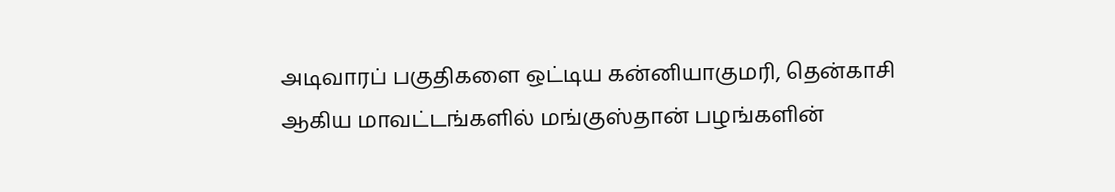அடிவாரப் பகுதிகளை ஒட்டிய கன்னியாகுமரி, தென்காசி ஆகிய மாவட்டங்களில் மங்குஸ்தான் பழங்களின்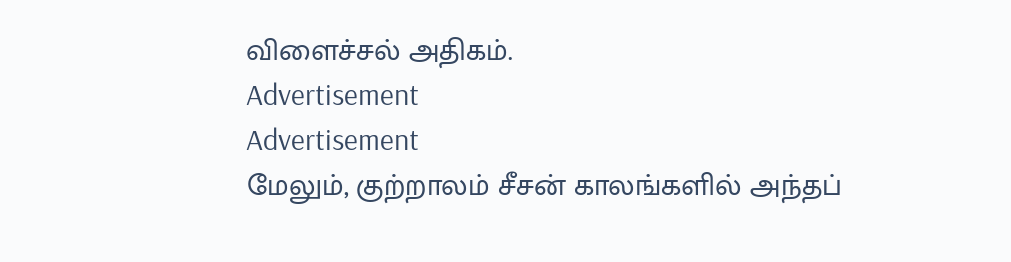விளைச்சல் அதிகம்.
Advertisement
Advertisement
மேலும், குற்றாலம் சீசன் காலங்களில் அந்தப்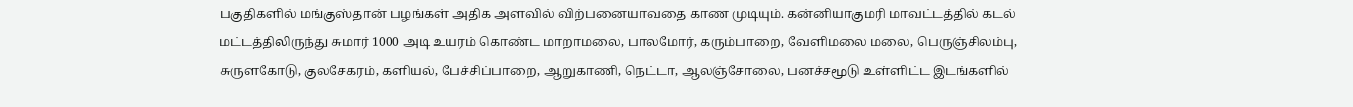பகுதிகளில் மங்குஸ்தான் பழங்கள் அதிக அளவில் விற்பனையாவதை காண முடியும். கன்னியாகுமரி மாவட்டத்தில் கடல் மட்டத்திலிருந்து சுமார் 1000 அடி உயரம் கொண்ட மாறாமலை, பாலமோர், கரும்பாறை, வேளிமலை மலை, பெருஞ்சிலம்பு, சுருளகோடு, குலசேகரம், களியல், பேச்சிப்பாறை, ஆறுகாணி, நெட்டா, ஆலஞ்சோலை, பனச்சமூடு உள்ளிட்ட இடங்களில்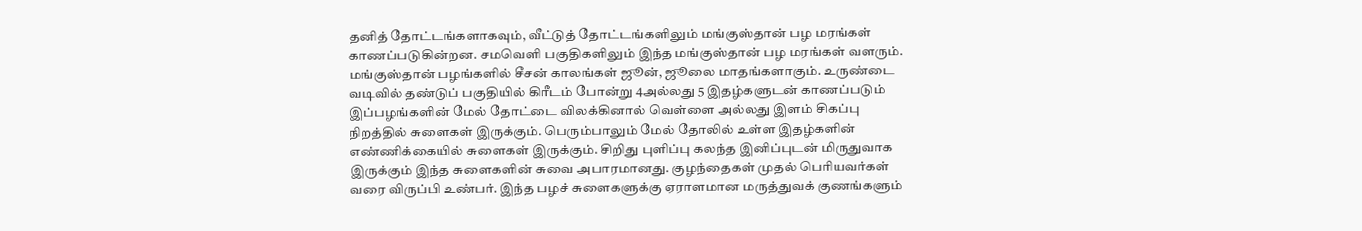தனித் தோட்டங்களாகவும், வீட்டுத் தோட்டங்களிலும் மங்குஸ்தான் பழ மரங்கள் காணப்படுகின்றன. சமவெளி பகுதிகளிலும் இந்த மங்குஸ்தான் பழ மரங்கள் வளரும்.
மங்குஸ்தான் பழங்களில் சீசன் காலங்கள் ஜூன், ஜூலை மாதங்களாகும். உருண்டை வடிவில் தண்டுப் பகுதியில் கிரீடம் போன்று 4அல்லது 5 இதழ்களுடன் காணப்படும் இப்பழங்களின் மேல் தோட்டை விலக்கினால் வெள்ளை அல்லது இளம் சிகப்பு நிறத்தில் சுளைகள் இருக்கும். பெரும்பாலும் மேல் தோலில் உள்ள இதழ்களின் எண்ணிக்கையில் சுளைகள் இருக்கும். சிறிது புளிப்பு கலந்த இனிப்புடன் மிருதுவாக இருக்கும் இந்த சுளைகளின் சுவை அபாரமானது. குழந்தைகள் முதல் பெரியவர்கள் வரை விருப்பி உண்பர். இந்த பழச் சுளைகளுக்கு ஏராளமான மருத்துவக் குணங்களும்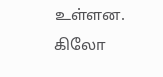உள்ளன.
கிலோ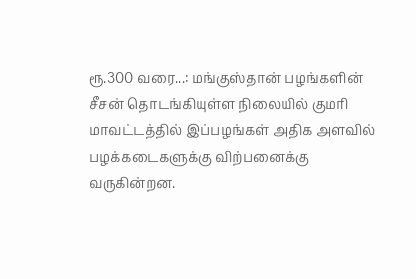ரூ.300 வரை...: மங்குஸ்தான் பழங்களின் சீசன் தொடங்கியுள்ள நிலையில் குமரி மாவட்டத்தில் இப்பழங்கள் அதிக அளவில் பழக்கடைகளுக்கு விற்பனைக்கு வருகின்றன.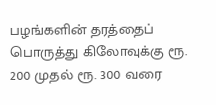பழங்களின் தரத்தைப் பொருத்து கிலோவுக்கு ரூ. 200 முதல் ரூ. 300 வரை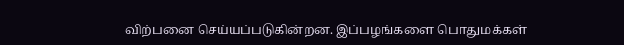விற்பனை செய்யப்படுகின்றன. இப்பழங்களை பொதுமக்கள்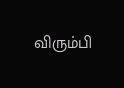விரும்பி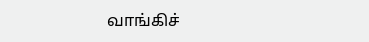வாங்கிச்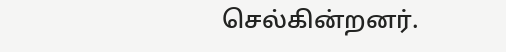செல்கின்றனர்.